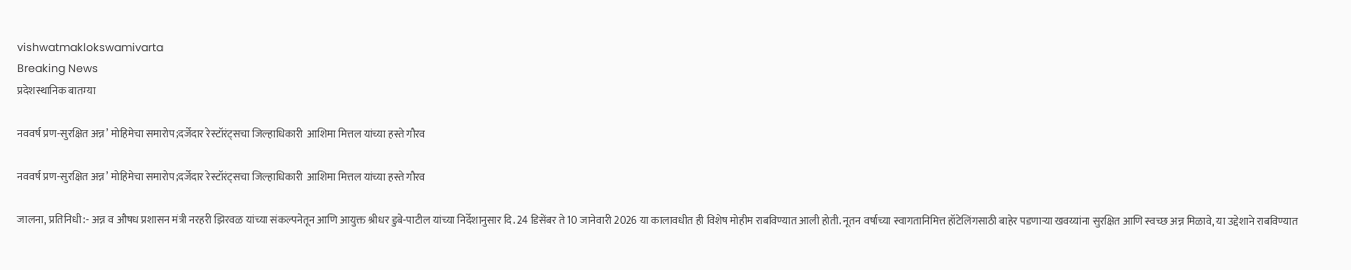vishwatmaklokswamivarta
Breaking News
प्रदेशस्थानिक बातम्या

नववर्ष प्रण-सुरक्षित अन्न’ मोहिमेचा समारोप;दर्जेदार रेस्टॉरंट्सचा जिल्हाधिकारी  आशिमा मित्तल यांच्या हस्ते गौरव

नववर्ष प्रण-सुरक्षित अन्न’ मोहिमेचा समारोप;दर्जेदार रेस्टॉरंट्सचा जिल्हाधिकारी  आशिमा मित्तल यांच्या हस्ते गौरव

जालना, प्रतिनिधी:- अन्न व औषध प्रशासन मंत्री नरहरी झिरवळ यांच्या संकल्पनेतून आणि आयुक्त श्रीधर डुबे-पाटील यांच्या निर्देशानुसार दि. 24 डिसेंबर ते 10 जानेवारी 2026 या कालावधीत ही विशेष मोहीम राबविण्यात आली होती. नूतन वर्षाच्या स्वागतानिमित्त हॉटेलिंगसाठी बाहेर पडणाऱ्या खवय्यांना सुरक्षित आणि स्वच्छ अन्न मिळावे, या उद्देशाने राबविण्यात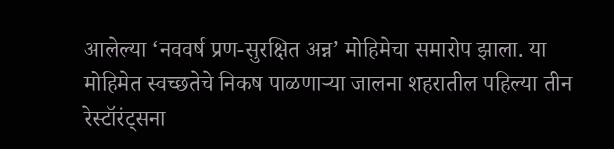आलेल्या ‘नववर्ष प्रण-सुरक्षित अन्न’ मोहिमेचा समारोप झाला. या मोहिमेत स्वच्छतेचे निकष पाळणाऱ्या जालना शहरातील पहिल्या तीन रेस्टॉरंट्सना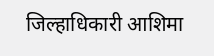जिल्हाधिकारी आशिमा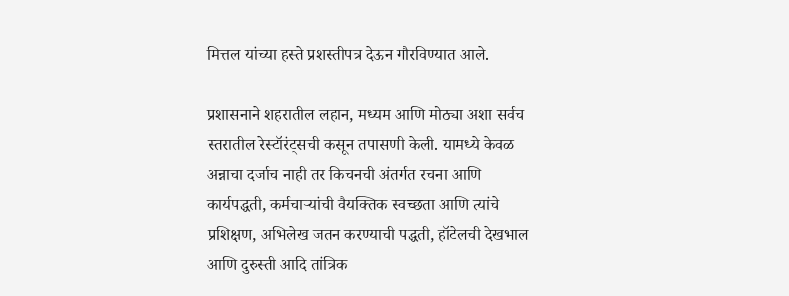मित्तल यांच्या हस्ते प्रशस्तीपत्र देऊन गौरविण्यात आले.

प्रशासनाने शहरातील लहान, मध्यम आणि मोठ्या अशा सर्वच स्तरातील रेस्टॉरंट्सची कसून तपासणी केली. यामध्ये केवळ अन्नाचा दर्जाच नाही तर किचनची अंतर्गत रचना आणि कार्यपद्धती, कर्मचाऱ्यांची वैयक्तिक स्वच्छता आणि त्यांचे प्रशिक्षण, अभिलेख जतन करण्याची पद्धती, हॉटेलची देखभाल आणि दुरुस्ती आदि तांत्रिक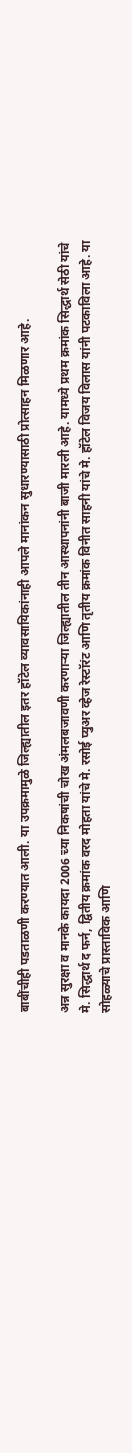बाबींचीही पडताळणी करण्यात आली. या उपक्रमामुळे जिल्ह्यातील इतर हॉटेल व्यावसायिकांनाही आपले मानांकन सुधारण्यासाठी प्रोत्साहन मिळणार आहे.

अन्न सुरक्षा व मानके कायदा 2006 च्या निकषांची चोख अंमलबजावणी करणाऱ्या जिल्ह्यातील तीन आस्थापनांनी बाजी मारली आहे. यामध्ये प्रथम क्रमांक सिद्धार्थ सेठी यांचे मे. सिद्धार्थ द फर्न, द्वितीय क्रमांक वरद मोहता यांचे मे. रसोई प्युअर व्हेज रेस्टॉरंट आणि तृतीय क्रमांक विनीत साहनी यांचे मे. हॉटेल विजय विलास यांनी पटकाविला आहे. या सोहळ्याचे प्रास्ताविक आणि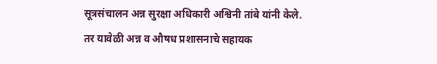सूत्रसंचालन अन्न सुरक्षा अधिकारी अश्विनी तांबे यांनी केले. तर यावेळी अन्न व औषध प्रशासनाचे सहायक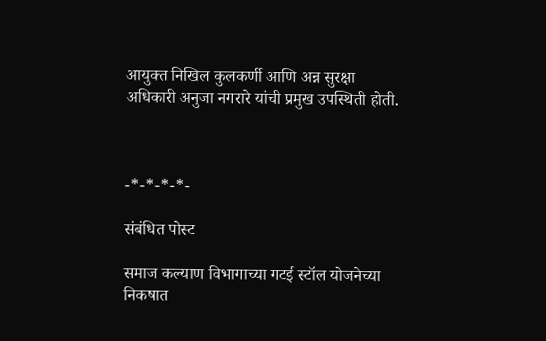आयुक्त निखिल कुलकर्णी आणि अन्न सुरक्षा अधिकारी अनुजा नगरारे यांची प्रमुख उपस्थिती होती.



-*-*-*-*-

संबंधित पोस्ट

समाज कल्याण विभागाच्या गटई स्टॉल योजनेच्या निकषात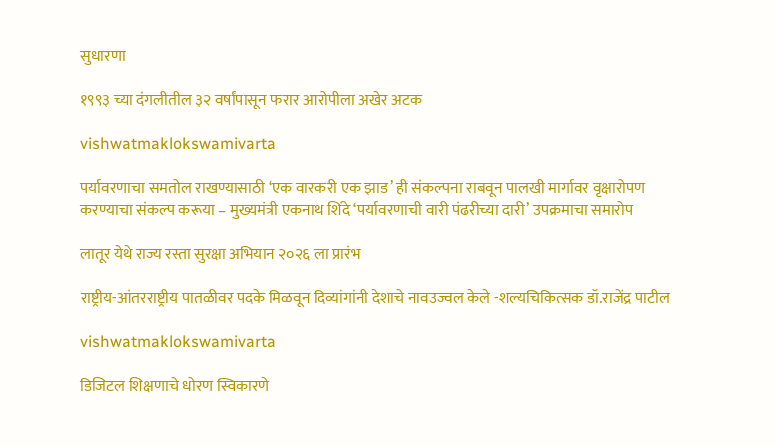सुधारणा

१९९३ च्या दंगलीतील ३२ वर्षांपासून फरार आरोपीला अखेर अटक

vishwatmaklokswamivarta

पर्यावरणाचा समतोल राखण्यासाठी ‘एक वारकरी एक झाड’ ही संकल्पना राबवून पालखी मार्गावर वृक्षारोपण करण्याचा संकल्प करूया – मुख्यमंत्री एकनाथ शिंदे ‘पर्यावरणाची वारी पंढरीच्या दारी’ उपक्रमाचा समारोप

लातूर येथे राज्य रस्ता सुरक्षा अभियान २०२६ ला प्रारंभ

राष्ट्रीय-आंतरराष्ट्रीय पातळीवर पदके मिळवून दिव्यांगांनी देशाचे नावउज्वल केले -शल्यचिकित्सक डॉ.राजेंद्र पाटील

vishwatmaklokswamivarta

डिजिटल शिक्षणाचे धोरण स्विकारणे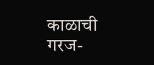काळाची गरज-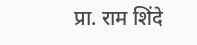प्रा. राम शिंदे